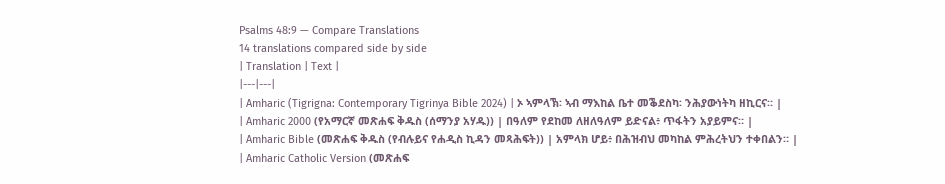Psalms 48:9 — Compare Translations
14 translations compared side by side
| Translation | Text |
|---|---|
| Amharic (Tigrigna: Contemporary Tigrinya Bible 2024) | ኦ ኣምላኽ፡ ኣብ ማእከል ቤተ መቕደስካ፡ ንሕያውነትካ ዘኪርና። |
| Amharic 2000 (የአማርኛ መጽሐፍ ቅዱስ (ሰማንያ አሃዱ)) | በዓለም የደከመ ለዘለዓለም ይድናል፥ ጥፋትን አያይምና። |
| Amharic Bible (መጽሐፍ ቅዱስ (የብሉይና የሐዲስ ኪዳን መጻሕፍት)) | አምላክ ሆይ፥ በሕዝብህ መካከል ምሕረትህን ተቀበልን። |
| Amharic Catholic Version (መጽሐፍ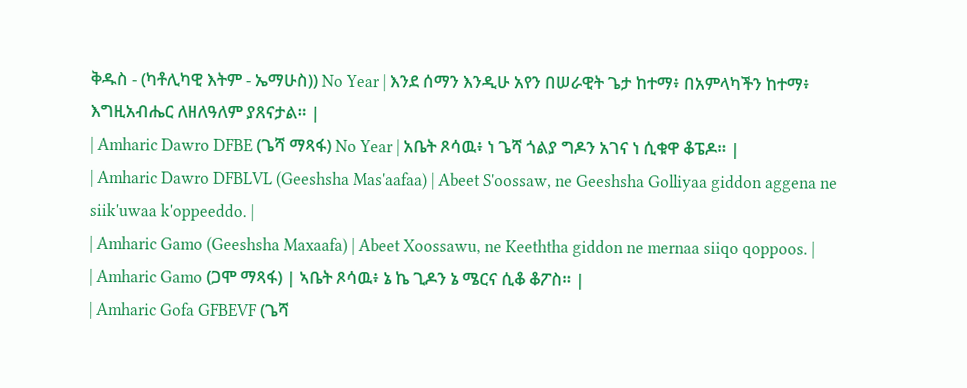ቅዱስ - (ካቶሊካዊ እትም - ኤማሁስ)) No Year | እንደ ሰማን እንዲሁ አየን በሠራዊት ጌታ ከተማ፥ በአምላካችን ከተማ፥ እግዚአብሔር ለዘለዓለም ያጸናታል። |
| Amharic Dawro DFBE (ጌሻ ማጻፋ) No Year | አቤት ጾሳዉ፥ ነ ጌሻ ጎልያ ግዶን አገና ነ ሲቁዋ ቆፔዶ። |
| Amharic Dawro DFBLVL (Geeshsha Mas'aafaa) | Abeet S'oossaw, ne Geeshsha Golliyaa giddon aggena ne siik'uwaa k'oppeeddo. |
| Amharic Gamo (Geeshsha Maxaafa) | Abeet Xoossawu, ne Keeththa giddon ne mernaa siiqo qoppoos. |
| Amharic Gamo (ጋሞ ማጻፋ) | ኣቤት ጾሳዉ፥ ኔ ኬ ጊዶን ኔ ሜርና ሲቆ ቆፖስ። |
| Amharic Gofa GFBEVF (ጌሻ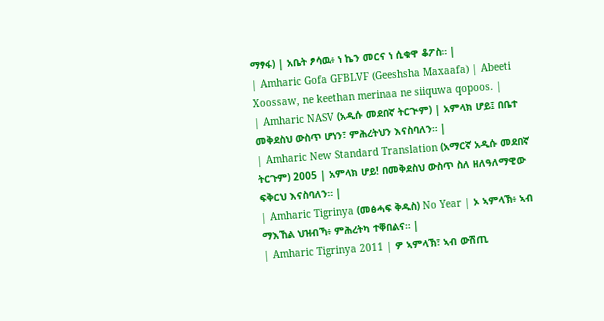ማፃፋ) | አቤት ፆሳዉ፥ ነ ኬን መርና ነ ሲቁዋ ቆፖስ። |
| Amharic Gofa GFBLVF (Geeshsha Maxaafa) | Abeeti Xoossaw, ne keethan merinaa ne siiquwa qopoos. |
| Amharic NASV (አዲሱ መደበኛ ትርጒም) | አምላክ ሆይ፤ በቤተ መቅደስህ ውስጥ ሆነን፣ ምሕረትህን እናስባለን። |
| Amharic New Standard Translation (አማርኛ አዲሱ መደበኛ ትርጉም) 2005 | አምላክ ሆይ! በመቅደስህ ውስጥ ስለ ዘለዓለማዊው ፍቅርህ እናስባለን። |
| Amharic Tigrinya (መፅሓፍ ቅዱስ) No Year | ኦ ኣምላኽ፥ ኣብ ማእኸል ህዝብኻ፥ ምሕረትካ ተቐበልና። |
| Amharic Tigrinya 2011 | ዎ ኣምላኽ፣ ኣብ ውሽጢ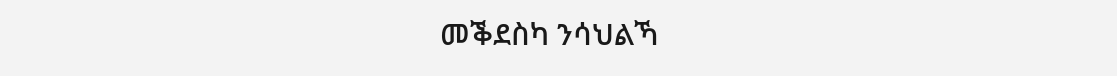መቕደስካ ንሳህልኻ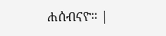ሐሰብናዮ። |